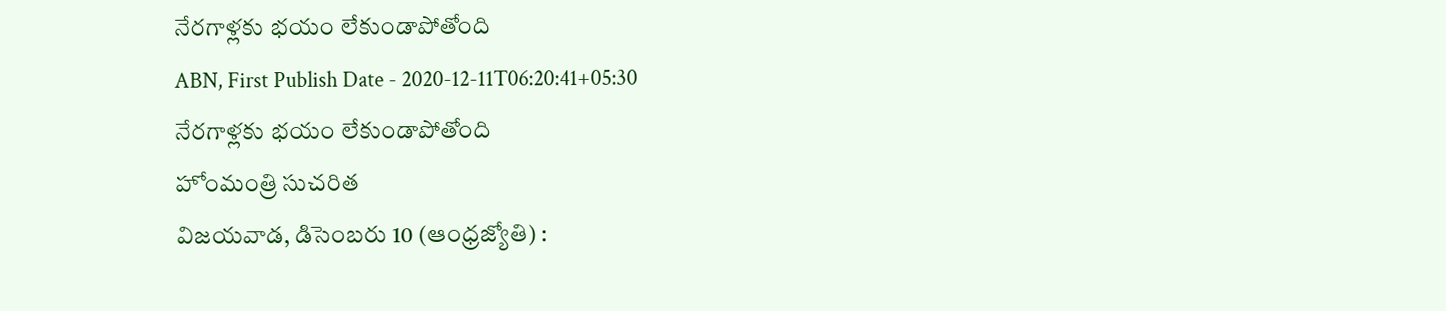నేరగాళ్లకు భయం లేకుండాపోతోంది
ABN, First Publish Date - 2020-12-11T06:20:41+05:30
నేరగాళ్లకు భయం లేకుండాపోతోంది
హోంమంత్రి సుచరిత
విజయవాడ, డిసెంబరు 10 (ఆంధ్రజ్యోతి) :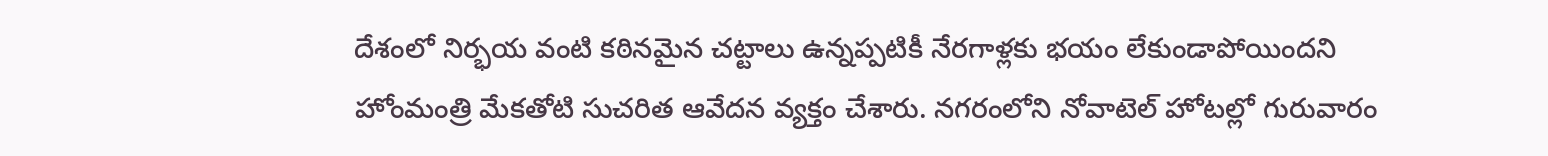దేశంలో నిర్భయ వంటి కఠినమైన చట్టాలు ఉన్నప్పటికీ నేరగాళ్లకు భయం లేకుండాపోయిందని హోంమంత్రి మేకతోటి సుచరిత ఆవేదన వ్యక్తం చేశారు. నగరంలోని నోవాటెల్ హోటల్లో గురువారం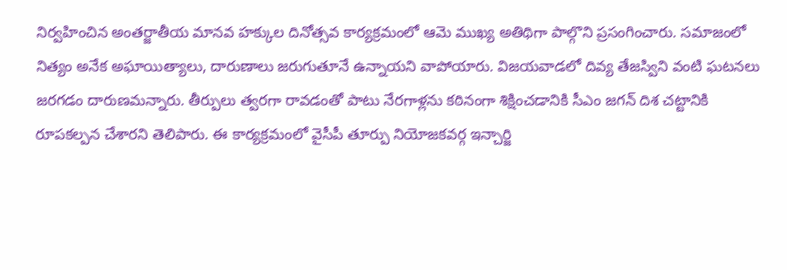నిర్వహించిన అంతర్జాతీయ మానవ హక్కుల దినోత్సవ కార్యక్రమంలో ఆమె ముఖ్య అతిథిగా పాల్గొని ప్రసంగించారు. సమాజంలో నిత్యం అనేక అఘాయిత్యాలు, దారుణాలు జరుగుతూనే ఉన్నాయని వాపోయారు. విజయవాడలో దివ్య తేజస్విని వంటి ఘటనలు జరగడం దారుణమన్నారు. తీర్పులు త్వరగా రావడంతో పాటు నేరగాళ్లను కఠినంగా శిక్షించడానికి సీఎం జగన్ దిశ చట్టానికి రూపకల్పన చేశారని తెలిపారు. ఈ కార్యక్రమంలో వైసీపీ తూర్పు నియోజకవర్గ ఇన్చార్జి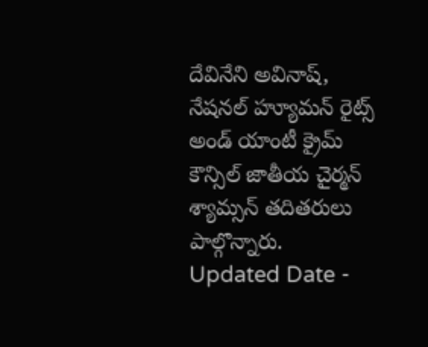దేవినేని అవినాష్, నేషనల్ హ్యూమన్ రైట్స్ అండ్ యాంటీ క్రైమ్ కౌన్సిల్ జాతీయ చైర్మన్ శ్యామ్సన్ తదితరులు పాల్గొన్నారు.
Updated Date -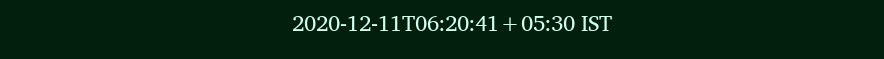2020-12-11T06:20:41+05:30 IST